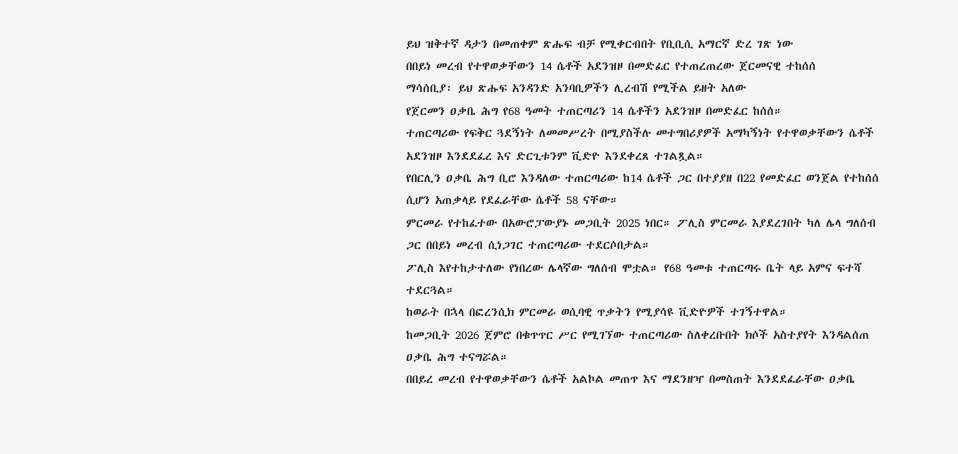ይህ ዝቅተኛ ዳታን በመጠቀም ጽሑፍ ብቻ የሚቀርብበት የቢቢሲ አማርኛ ድረ ገጽ ነው
በበይነ መረብ የተዋወቃቸውን 14 ሴቶች አደንዝዞ በመድፈር የተጠረጠረው ጀርመናዊ ተከሰሰ
ማሳሰቢያ፡ ይህ ጽሑፍ አንዳንድ አንባቢዎችን ሊረብሽ የሚችል ይዘት አለው
የጀርመን ዐቃቤ ሕግ የ68 ዓመት ተጠርጣሪን 14 ሴቶችን አደንዝዞ በመድፈር ከሰሰ።
ተጠርጣሪው የፍቅር ጓደኝነት ለመመሥረት በሚያስችሉ መተግበሪያዎች አማካኝነት የተዋወቃቸውን ሴቶች አደንዝዞ እንደደፈረ እና ድርጊቱንም ቪድዮ እንደቀረጸ ተገልጿል።
የበርሊን ዐቃቤ ሕግ ቢሮ እንዳለው ተጠርጣሪው ከ14 ሴቶች ጋር በተያያዘ በ22 የመድፈር ወንጀል የተከሰሰ ሲሆን አጠቃላይ የደፈራቸው ሴቶች 58 ናቸው።
ምርመራ የተከፈተው በአውሮፓውያኑ መጋቢት 2025 ነበር። ፖሊስ ምርመራ እያደረገበት ካለ ሌላ ግለሰብ ጋር በበይነ መረብ ሲነጋገር ተጠርጣሪው ተደርሶበታል።
ፖሊስ እየተከታተለው የነበረው ሌላኛው ግለሰብ ሞቷል። የ68 ዓመቱ ተጠርጣሩ ቤት ላይ አምና ፍተሻ ተደርጓል።
ከወራት በኋላ በፎረንሲክ ምርመራ ወሲባዊ ጥቃትን የሚያሳዩ ቪድዮዎች ተገኝተዋል።
ከመጋቢት 2026 ጀምሮ በቁጥጥር ሥር የሚገኘው ተጠርጣሪው ስለቀረቡበት ክሶች አስተያየት እንዳልሰጠ ዐቃቤ ሕግ ተናግሯል።
በበይረ መረብ የተዋወቃቸውን ሴቶች አልኮል መጠጥ እና ማደንዘዣ በመስጠት እንደደፈራቸው ዐቃቤ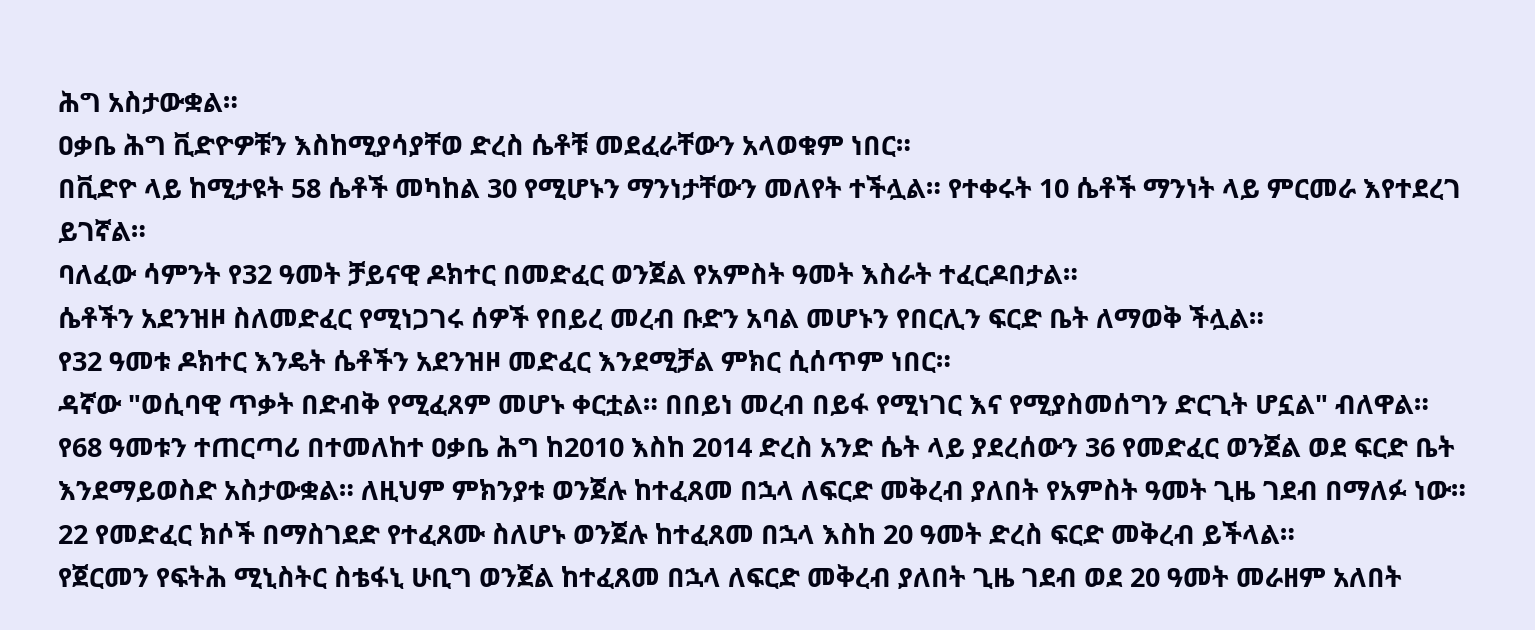ሕግ አስታውቋል።
ዐቃቤ ሕግ ቪድዮዎቹን እስከሚያሳያቸወ ድረስ ሴቶቹ መደፈራቸውን አላወቁም ነበር።
በቪድዮ ላይ ከሚታዩት 58 ሴቶች መካከል 30 የሚሆኑን ማንነታቸውን መለየት ተችሏል። የተቀሩት 10 ሴቶች ማንነት ላይ ምርመራ እየተደረገ ይገኛል።
ባለፈው ሳምንት የ32 ዓመት ቻይናዊ ዶክተር በመድፈር ወንጀል የአምስት ዓመት እስራት ተፈርዶበታል።
ሴቶችን አደንዝዞ ስለመድፈር የሚነጋገሩ ሰዎች የበይረ መረብ ቡድን አባል መሆኑን የበርሊን ፍርድ ቤት ለማወቅ ችሏል።
የ32 ዓመቱ ዶክተር እንዴት ሴቶችን አደንዝዞ መድፈር እንደሚቻል ምክር ሲሰጥም ነበር።
ዳኛው "ወሲባዊ ጥቃት በድብቅ የሚፈጸም መሆኑ ቀርቷል። በበይነ መረብ በይፋ የሚነገር እና የሚያስመሰግን ድርጊት ሆኗል" ብለዋል።
የ68 ዓመቱን ተጠርጣሪ በተመለከተ ዐቃቤ ሕግ ከ2010 እስከ 2014 ድረስ አንድ ሴት ላይ ያደረሰውን 36 የመድፈር ወንጀል ወደ ፍርድ ቤት እንደማይወስድ አስታውቋል። ለዚህም ምክንያቱ ወንጀሉ ከተፈጸመ በኋላ ለፍርድ መቅረብ ያለበት የአምስት ዓመት ጊዜ ገደብ በማለፉ ነው።
22 የመድፈር ክሶች በማስገደድ የተፈጸሙ ስለሆኑ ወንጀሉ ከተፈጸመ በኋላ እስከ 20 ዓመት ድረስ ፍርድ መቅረብ ይችላል።
የጀርመን የፍትሕ ሚኒስትር ስቴፋኒ ሁቢግ ወንጀል ከተፈጸመ በኋላ ለፍርድ መቅረብ ያለበት ጊዜ ገደብ ወደ 20 ዓመት መራዘም አለበት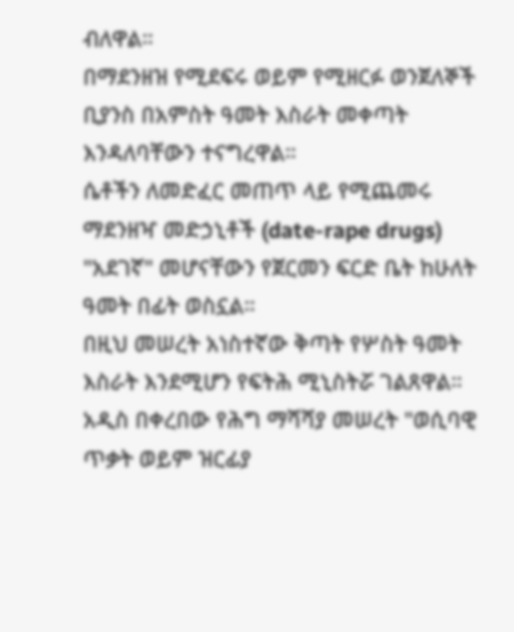ብለዋል።
በማደንዘዝ የሚደፍሩ ወይም የሚዘርፉ ወንጀለኞች ቢያንስ በአምስት ዓመት እስራት መቀጣት እንዳለባቸውን ተናግረዋል።
ሴቶችን ለመድፈር መጠጥ ላይ የሚጨመሩ ማደንዘዣ መድኃኒቶች (date-rape drugs) "አደገኛ" መሆናቸውን የጀርመን ፍርድ ቤት ከሁለት ዓመት በፊት ወስኗል።
በዚህ መሠረት አነስተኛው ቅጣት የሦስት ዓመት እስራት እንደሚሆን የፍትሕ ሚኒስትሯ ገልጸዋል።
አዲስ በቀረበው የሕግ ማሻሻያ መሠረት "ወሲባዊ ጥቃት ወይም ዝርፊያ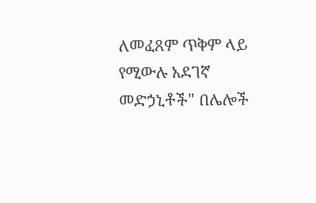ለመፈጸም ጥቅም ላይ የሚውሉ አደገኛ መድኃኒቶች" በሌሎች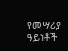የመሣሪያ ዓይነቶች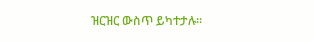ዝርዝር ውስጥ ይካተታሉ።